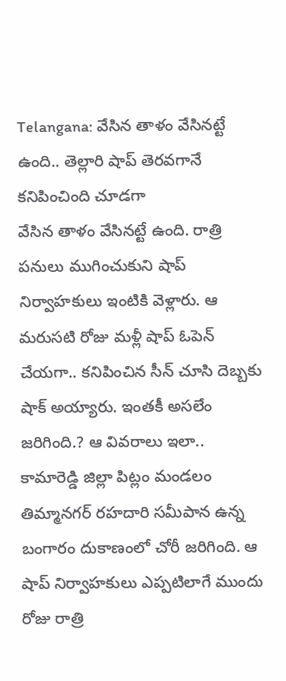Telangana: వేసిన తాళం వేసినట్టే ఉంది.. తెల్లారి షాప్ తెరవగానే కనిపించింది చూడగా
వేసిన తాళం వేసినట్టే ఉంది. రాత్రి పనులు ముగించుకుని షాప్ నిర్వాహకులు ఇంటికి వెళ్లారు. ఆ మరుసటి రోజు మళ్లీ షాప్ ఓపెన్ చేయగా.. కనిపించిన సీన్ చూసి దెబ్బకు షాక్ అయ్యారు. ఇంతకీ అసలేం జరిగింది.? ఆ వివరాలు ఇలా..
కామారెడ్డి జిల్లా పిట్లం మండలం తిమ్మానగర్ రహదారి సమీపాన ఉన్న బంగారం దుకాణంలో చోరీ జరిగింది. ఆ షాప్ నిర్వాహకులు ఎప్పటిలాగే ముందు రోజు రాత్రి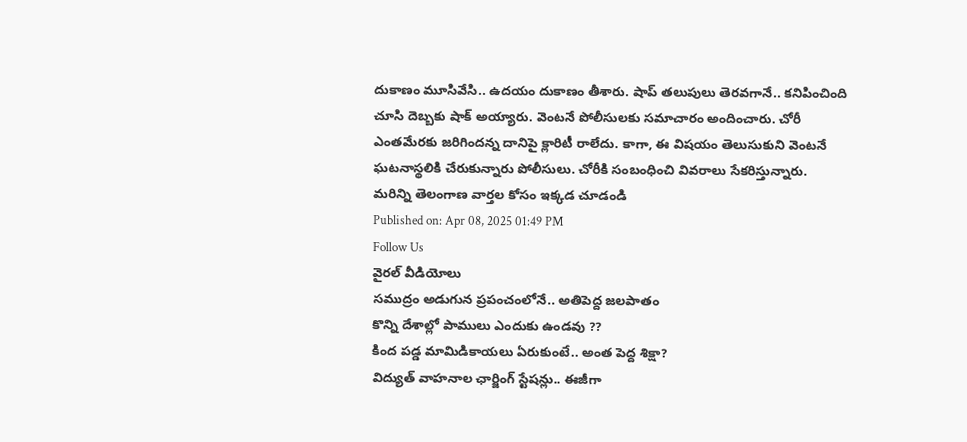దుకాణం మూసివేసి.. ఉదయం దుకాణం తీశారు. షాప్ తలుపులు తెరవగానే.. కనిపించింది చూసి దెబ్బకు షాక్ అయ్యారు. వెంటనే పోలీసులకు సమాచారం అందించారు. చోరీ ఎంతమేరకు జరిగిందన్న దానిపై క్లారిటీ రాలేదు. కాగా, ఈ విషయం తెలుసుకుని వెంటనే ఘటనాస్థలికి చేరుకున్నారు పోలీసులు. చోరీకి సంబంధించి వివరాలు సేకరిస్తున్నారు.
మరిన్ని తెలంగాణ వార్తల కోసం ఇక్కడ చూడండి
Published on: Apr 08, 2025 01:49 PM
Follow Us
వైరల్ వీడియోలు
సముద్రం అడుగున ప్రపంచంలోనే.. అతిపెద్ద జలపాతం
కొన్ని దేశాల్లో పాములు ఎందుకు ఉండవు ??
కింద పడ్డ మామిడికాయలు ఏరుకుంటే.. అంత పెద్ద శిక్షా?
విద్యుత్ వాహనాల ఛార్జింగ్ స్టేషన్లు.. ఈజీగా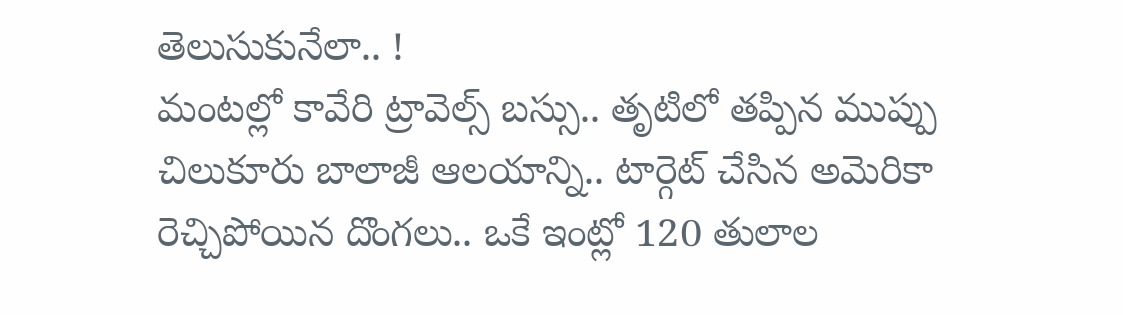తెలుసుకునేలా.. !
మంటల్లో కావేరి ట్రావెల్స్ బస్సు.. తృటిలో తప్పిన ముప్పు
చిలుకూరు బాలాజీ ఆలయాన్ని.. టార్గెట్ చేసిన అమెరికా
రెచ్చిపోయిన దొంగలు.. ఒకే ఇంట్లో 120 తులాల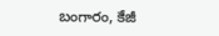బంగారం, కేజీ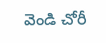వెండి చోరీ